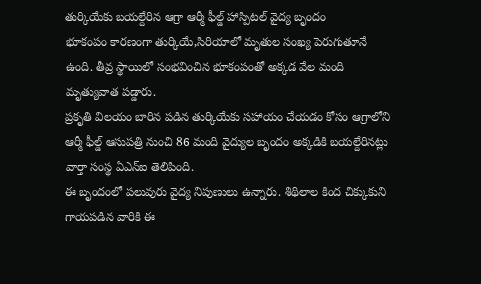తుర్కియేకు బయల్దేరిన ఆగ్రా ఆర్మీ ఫీల్డ్ హాస్పిటల్ వైద్య బృందం
భూకంపం కారణంగా తుర్కియే,సిరియాలో మృతుల సంఖ్య పెరుగుతూనే ఉంది. తీవ్ర స్థాయిలో సంభవించిన భూకంపంతో అక్కడ వేల మంది మృత్యువాత పడ్డారు.
ప్రకృతి విలయం బారిన పడిన తుర్కియేకు సహాయం చేయడం కోసం ఆగ్రాలోని ఆర్మీ ఫీల్డ్ ఆసుపత్రి నుంచి 86 మంది వైద్యుల బృందం అక్కడికి బయల్దేరినట్లు వార్తా సంస్థ ఏఎన్ఐ తెలిపింది.
ఈ బృందంలో పలువురు వైద్య నిపుణులు ఉన్నారు. శిథిలాల కింద చిక్కుకుని గాయపడిన వారికి ఈ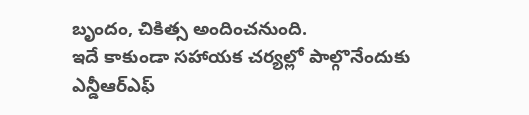బృందం, చికిత్స అందించనుంది.
ఇదే కాకుండా సహాయక చర్యల్లో పాల్గొనేందుకు ఎన్డీఆర్ఎఫ్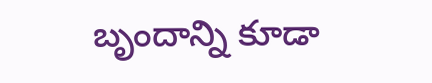బృందాన్ని కూడా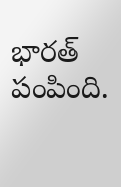భారత్ పంపింది.